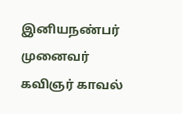இனியநண்பர் முனைவர் கவிஞர் காவல்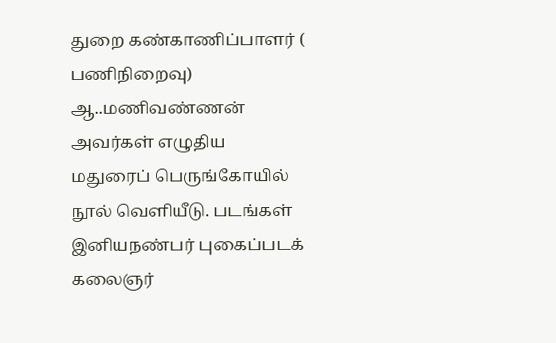துறை கண்காணிப்பாளர் ( பணிநிறைவு) ஆ..மணிவண்ணன் அவர்கள் எழுதிய மதுரைப் பெருங்கோயில் நூல் வெளியீடு. படங்கள் இனியநண்பர் புகைப்படக் கலைஞர்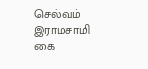செல்வம் இராமசாமி கை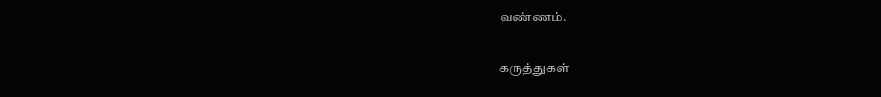வண்ணம்.

கருத்துகள்